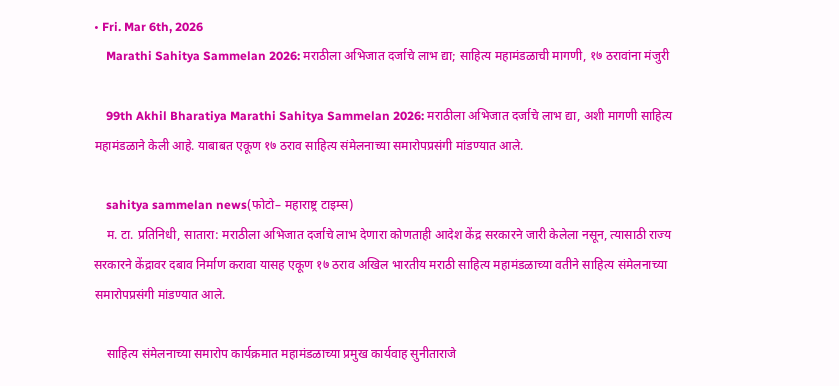• Fri. Mar 6th, 2026
    Marathi Sahitya Sammelan 2026: मराठीला अभिजात दर्जाचे लाभ द्या; साहित्य महामंडळाची मागणी, १७ ठरावांना मंजुरी

    99th Akhil Bharatiya Marathi Sahitya Sammelan 2026: मराठीला अभिजात दर्जाचे लाभ द्या, अशी मागणी साहित्य महामंडळाने केली आहे. याबाबत एकूण १७ ठराव साहित्य संमेलनाच्या समारोपप्रसंगी मांडण्यात आले.

    sahitya sammelan news(फोटो– महाराष्ट्र टाइम्स)
    म. टा. प्रतिनिधी, सातारा: मराठीला अभिजात दर्जाचे लाभ देणारा कोणताही आदेश केंद्र सरकारने जारी केलेला नसून, त्यासाठी राज्य सरकारने केंद्रावर दबाव निर्माण करावा यासह एकूण १७ ठराव अखिल भारतीय मराठी साहित्य महामंडळाच्या वतीने साहित्य संमेलनाच्या समारोपप्रसंगी मांडण्यात आले.

    साहित्य संमेलनाच्या समारोप कार्यक्रमात महामंडळाच्या प्रमुख कार्यवाह सुनीताराजे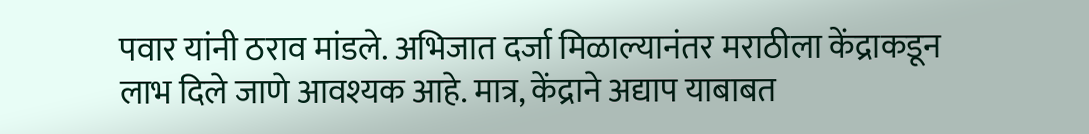पवार यांनी ठराव मांडले. अभिजात दर्जा मिळाल्यानंतर मराठीला केंद्राकडून लाभ दिले जाणे आवश्यक आहे. मात्र, केंद्राने अद्याप याबाबत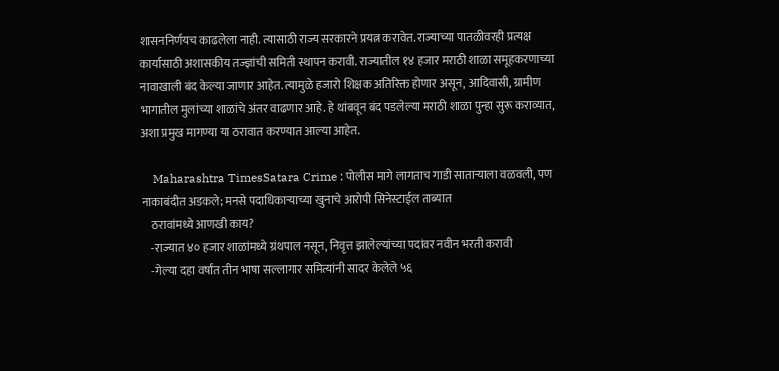शासननिर्णयच काढलेला नाही. त्यासाठी राज्य सरकारने प्रयत्न करावेत. राज्याच्या पातळीवरही प्रत्यक्ष कार्यासाठी अशासकीय तज्ज्ञांची समिती स्थापन करावी. राज्यातील १४ हजार मराठी शाळा समूहकरणाच्या नावाखाली बंद केल्या जाणार आहेत. त्यामुळे हजारो शिक्षक अतिरिक्त होणार असून, आदिवासी, ग्रामीण भागातील मुलांच्या शाळांचे अंतर वाढणार आहे. हे थांबवून बंद पडलेल्या मराठी शाळा पुन्हा सुरू कराव्यात, अशा प्रमुख मागण्या या ठरावात करण्यात आल्या आहेत.

    Maharashtra TimesSatara Crime : पोलीस मागे लागताच गाडी साताऱ्याला वळवली, पण नाकाबंदीत अडकले; मनसे पदाधिकाऱ्याच्या खुनाचे आरोपी सिनेस्टाईल ताब्यात
    ठरावांमध्ये आणखी काय?
    -राज्यात ४० हजार शाळांमध्ये ग्रंथपाल नसून, निवृत्त झालेल्यांच्या पदांवर नवीन भरती करावी
    -गेल्या दहा वर्षांत तीन भाषा सल्लागार समित्यांनी सादर केलेले ५६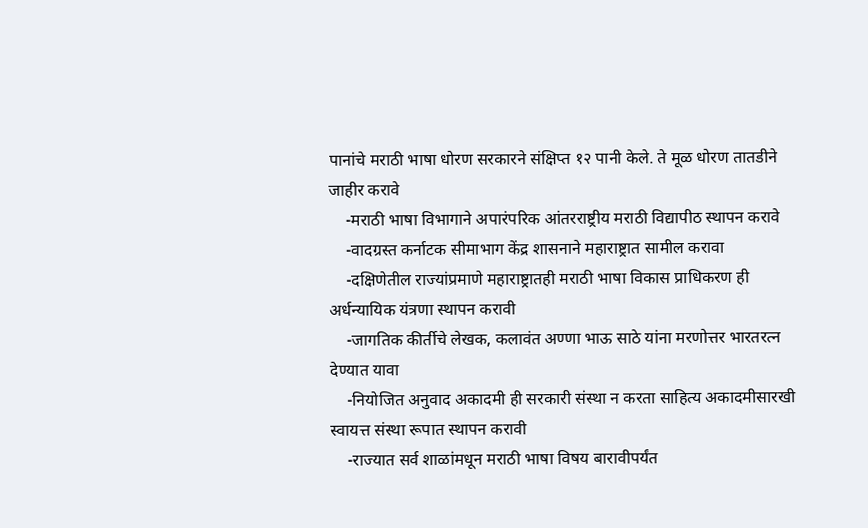पानांचे मराठी भाषा धोरण सरकारने संक्षिप्त १२ पानी केले. ते मूळ धोरण तातडीने जाहीर करावे
    -मराठी भाषा विभागाने अपारंपरिक आंतरराष्ट्रीय मराठी विद्यापीठ स्थापन करावे
    -वादग्रस्त कर्नाटक सीमाभाग केंद्र शासनाने महाराष्ट्रात सामील करावा
    -दक्षिणेतील राज्यांप्रमाणे महाराष्ट्रातही मराठी भाषा विकास प्राधिकरण ही अर्धन्यायिक यंत्रणा स्थापन करावी
    -जागतिक कीर्तीचे लेखक, कलावंत अण्णा भाऊ साठे यांना मरणोत्तर भारतरत्न देण्यात यावा
    -नियोजित अनुवाद अकादमी ही सरकारी संस्था न करता साहित्य अकादमीसारखी स्वायत्त संस्था रूपात स्थापन करावी
    -राज्यात सर्व शाळांमधून मराठी भाषा विषय बारावीपर्यंत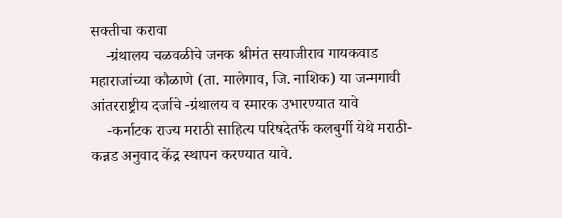सक्तीचा करावा
    -ग्रंथालय चळवळीचे जनक श्रीमंत सयाजीराव गायकवाड महाराजांच्या कौळाणे (ता. मालेगाव, जि. नाशिक) या जन्मगावी आंतरराष्ट्रीय दर्जाचे -ग्रंथालय व स्मारक उभारण्यात यावे
    -कर्नाटक राज्य मराठी साहित्य परिषदेतर्फे कलबुर्गी येथे मराठी-कन्नड अनुवाद केंद्र स्थापन करण्यात यावे.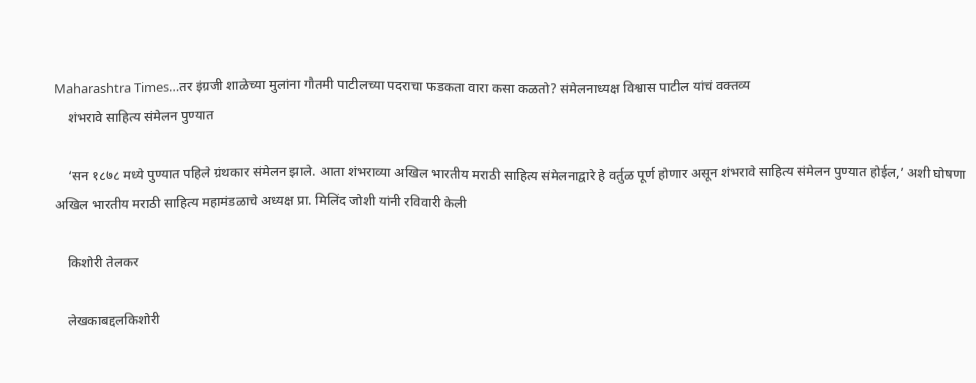Maharashtra Times…तर इंग्रजी शाळेच्या मुलांना गौतमी पाटीलच्या पदराचा फडकता वारा कसा कळतो? संमेलनाध्यक्ष विश्वास पाटील यांचं वक्तव्य
    शंभरावे साहित्य संमेलन पुण्यात

    ‘सन १८७८ मध्ये पुण्यात पहिले ग्रंथकार संमेलन झाले. आता शंभराव्या अखिल भारतीय मराठी साहित्य संमेलनाद्वारे हे वर्तुळ पूर्ण होणार असून शंभरावे साहित्य संमेलन पुण्यात होईल,’ अशी घोषणा अखिल भारतीय मराठी साहित्य महामंडळाचे अध्यक्ष प्रा. मिलिंद जोशी यांनी रविवारी केली

    किशोरी तेलकर

    लेखकाबद्दलकिशोरी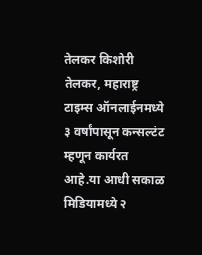तेलकर किशोरी तेलकर, महाराष्ट्र टाइम्स ऑनलाईनमध्ये ३ वर्षांपासून कन्सल्टंट म्हणून कार्यरत आहे.या आधी सकाळ मिडियामध्ये २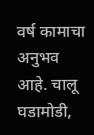वर्ष कामाचा अनुभव आहे. चालू घडामोडी,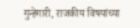गुन्हेगारी, राजकीय विषयांच्या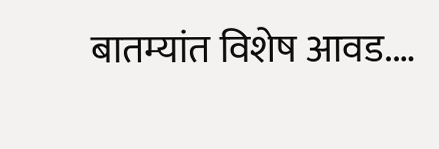बातम्यांत विशेष आवड.…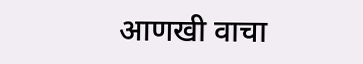आणखी वाचा